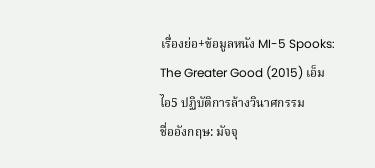เรื่องย่อ+ข้อมูลหนัง MI-5 Spooks: The Greater Good (2015) เอ็มไอ5 ปฏิบัติการล้างวินาศกรรม
ชื่ออังกฤษ: มัจจุ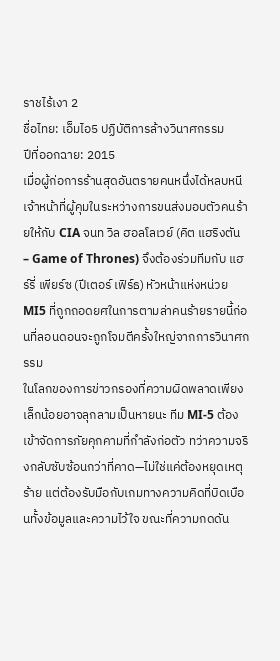ราชไร้เงา 2
ชื่อไทย: เอ็มไอ5 ปฏิบัติการล้างวินาศกรรม
ปีที่ออกฉาย: 2015
เมื่อผู้ก่อการร้านสุดอันตรายคนหนึ่งได้หลบหนีเจ้าหน้าที่ผู้คุมในระหว่างการขนส่งมอบตัวคนร้ายให้กับ CIA จนท วิล ฮอลโลเวย์ (คิต แฮริงตัน – Game of Thrones) จึงต้องร่วมทีมกับ แฮร์รี่ เพียร์ซ (ปีเตอร์ เฟิร์ธ) หัวหน้าแห่งหน่วย MI5 ที่ถูกถอดยศในการตามล่าคนร้ายรายนี้ก่อนที่ลอนดอนจะถูกโจมตีครั้งใหญ่จากการวินาศกรรม
ในโลกของการข่าวกรองที่ความผิดพลาดเพียงเล็กน้อยอาจลุกลามเป็นหายนะ ทีม MI-5 ต้องเข้าจัดการภัยคุกคามที่กำลังก่อตัว ทว่าความจริงกลับซับซ้อนกว่าที่คาด—ไม่ใช่แค่ต้องหยุดเหตุร้าย แต่ต้องรับมือกับเกมทางความคิดที่บิดเบือนทั้งข้อมูลและความไว้ใจ ขณะที่ความกดดัน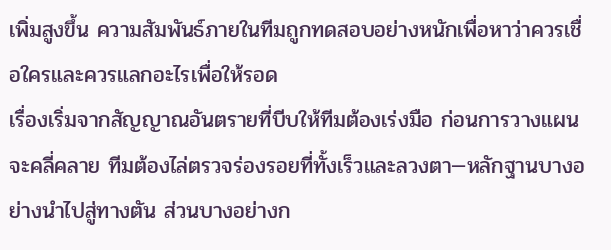เพิ่มสูงขึ้น ความสัมพันธ์ภายในทีมถูกทดสอบอย่างหนักเพื่อหาว่าควรเชื่อใครและควรแลกอะไรเพื่อให้รอด
เรื่องเริ่มจากสัญญาณอันตรายที่บีบให้ทีมต้องเร่งมือ ก่อนการวางแผนจะคลี่คลาย ทีมต้องไล่ตรวจร่องรอยที่ทั้งเร็วและลวงตา—หลักฐานบางอย่างนำไปสู่ทางตัน ส่วนบางอย่างก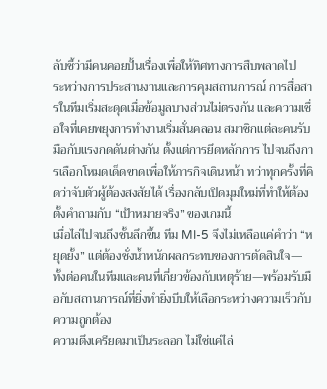ลับชี้ว่ามีคนคอยปั้นเรื่องเพื่อให้ทิศทางการสืบพลาดไป
ระหว่างการประสานงานและการคุมสถานการณ์ การสื่อสารในทีมเริ่มสะดุดเมื่อข้อมูลบางส่วนไม่ตรงกัน และความเชื่อใจที่เคยพยุงการทำงานเริ่มสั่นคลอน สมาชิกแต่ละคนรับมือกับแรงกดดันต่างกัน ตั้งแต่การยึดหลักการ ไปจนถึงการเลือกโหมดเด็ดขาดเพื่อให้ภารกิจเดินหน้า ทว่าทุกครั้งที่คิดว่าจับตัวผู้ต้องสงสัยได้ เรื่องกลับเปิดมุมใหม่ที่ทำให้ต้องตั้งคำถามกับ “เป้าหมายจริง” ของเกมนี้
เมื่อไล่ไปจนถึงชั้นลึกขึ้น ทีม MI-5 จึงไม่เหลือแค่คำว่า “หยุดยั้ง” แต่ต้องชั่งน้ำหนักผลกระทบของการตัดสินใจ—ทั้งต่อคนในทีมและคนที่เกี่ยวข้องกับเหตุร้าย—พร้อมรับมือกับสถานการณ์ที่ยิ่งทำยิ่งบีบให้เลือกระหว่างความเร็วกับความถูกต้อง
ความตึงเครียดมาเป็นระลอก ไม่ใช่แค่ไล่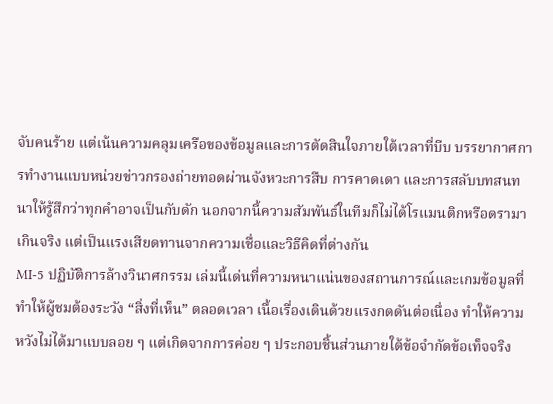จับคนร้าย แต่เน้นความคลุมเครือของข้อมูลและการตัดสินใจภายใต้เวลาที่บีบ บรรยากาศการทำงานแบบหน่วยข่าวกรองถ่ายทอดผ่านจังหวะการสืบ การคาดเดา และการสลับบทสนทนาให้รู้สึกว่าทุกคำอาจเป็นกับดัก นอกจากนี้ความสัมพันธ์ในทีมก็ไม่ได้โรแมนติกหรือดรามาเกินจริง แต่เป็นแรงเสียดทานจากความเชื่อและวิธีคิดที่ต่างกัน
MI-5 ปฏิบัติการล้างวินาศกรรม เล่มนี้เด่นที่ความหนาแน่นของสถานการณ์และเกมข้อมูลที่ทำให้ผู้ชมต้องระวัง “สิ่งที่เห็น” ตลอดเวลา เนื้อเรื่องเดินด้วยแรงกดดันต่อเนื่อง ทำให้ความหวังไม่ได้มาแบบลอย ๆ แต่เกิดจากการค่อย ๆ ประกอบชิ้นส่วนภายใต้ข้อจำกัดข้อเท็จจริง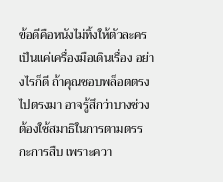ข้อดีคือหนังไม่ทิ้งให้ตัวละครเป็นแค่เครื่องมือเดินเรื่อง อย่างไรก็ดี ถ้าคุณชอบพล็อตตรงไปตรงมา อาจรู้สึกว่าบางช่วงต้องใช้สมาธิในการตามตรรกะการสืบ เพราะควา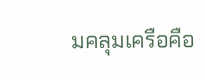มคลุมเครือคือ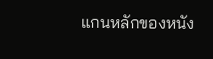แกนหลักของหนัง